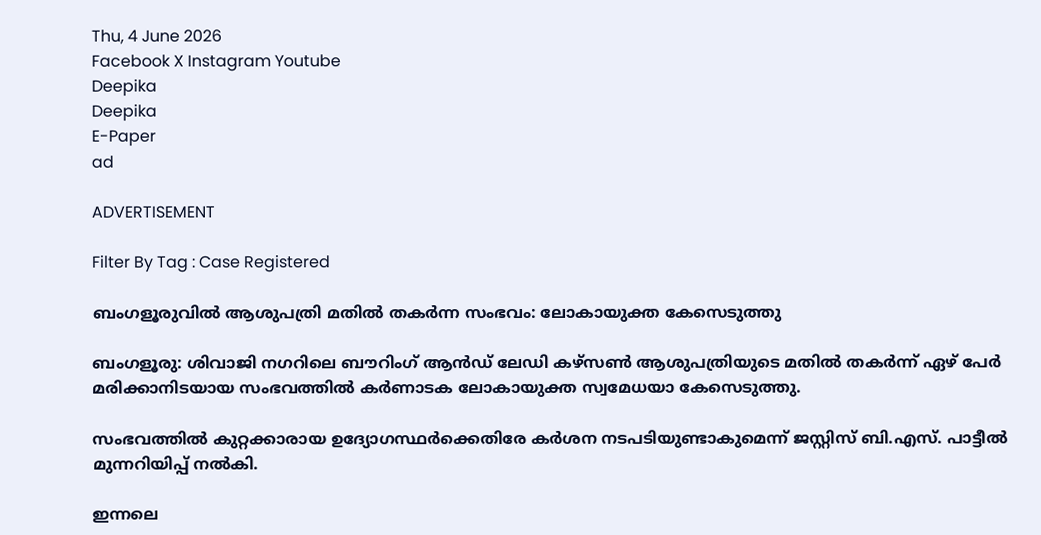Thu, 4 June 2026
Facebook X Instagram Youtube
Deepika
Deepika
E-Paper
ad

ADVERTISEMENT

Filter By Tag : Case Registered

ബംഗളൂരുവിൽ ആശുപത്രി മതില്‍ തകര്‍ന്ന സംഭവം: ലോകായുക്ത കേസെടുത്തു

ബംഗളൂരു: ശിവാജി നഗറിലെ ബൗറിംഗ് ആൻഡ് ലേഡി കഴ്സൺ ആശുപത്രിയുടെ മതില്‍ തകര്‍ന്ന് ഏഴ് പേര്‍ മരിക്കാനിടയായ സംഭവത്തില്‍ കര്‍ണാടക ലോകായുക്ത സ്വമേധയാ കേസെടുത്തു.

സംഭവത്തില്‍ കുറ്റക്കാരായ ഉദ്യോഗസ്ഥര്‍ക്കെതിരേ കര്‍ശന നടപടിയുണ്ടാകുമെന്ന് ജസ്റ്റിസ് ബി.എസ്. പാട്ടീല്‍ മുന്നറിയിപ്പ് നല്‍കി.

ഇന്നലെ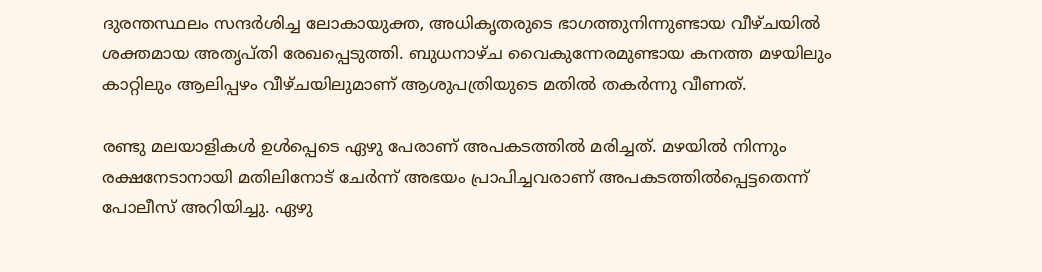ദുരന്തസ്ഥലം സന്ദര്‍ശിച്ച ലോകായുക്ത, അധികൃതരുടെ ഭാഗത്തുനിന്നുണ്ടായ വീഴ്ചയില്‍ ശക്തമായ അതൃപ്തി രേഖപ്പെടുത്തി. ബുധനാഴ്ച വൈകുന്നേരമുണ്ടായ കനത്ത മഴയിലും കാറ്റിലും ആലിപ്പഴം വീഴ്ചയിലുമാണ് ആശുപത്രിയുടെ മതില്‍ തകര്‍ന്നു വീണത്.

രണ്ടു മലയാളികൾ ഉൾപ്പെടെ ഏഴു പേരാണ് അപകടത്തില്‍ മരിച്ചത്. മഴയില്‍ നിന്നും രക്ഷനേടാനായി മതിലിനോട് ചേര്‍ന്ന് അഭയം പ്രാപിച്ചവരാണ് അപകടത്തില്‍പ്പെട്ടതെന്ന് പോലീസ് അറിയിച്ചു. ഏഴു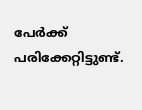പേര്‍ക്ക് പരിക്കേറ്റിട്ടുണ്ട്.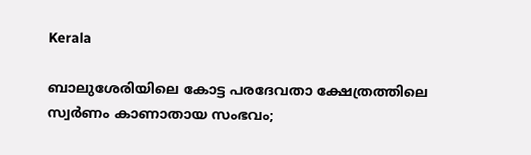Kerala

ബാലുശേരിയിലെ കോട്ട പരദേവതാ ക്ഷേത്രത്തിലെ സ്വർണം കാണാതായ സംഭവം;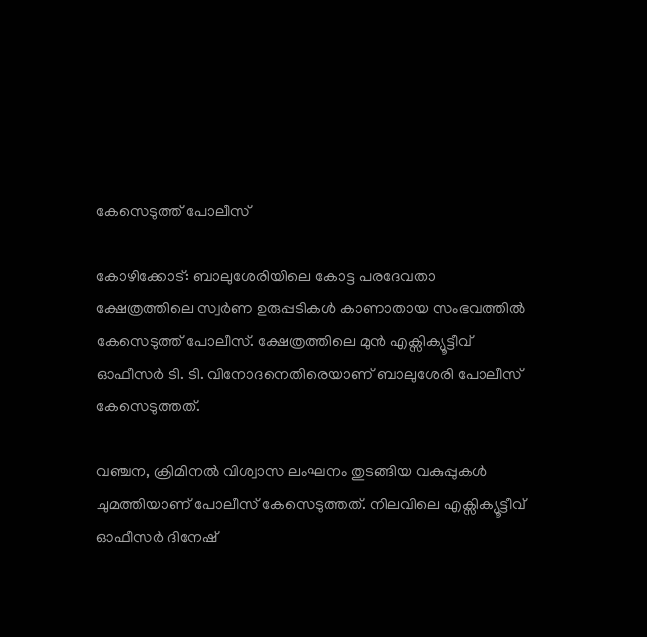കേസെടുത്ത് പോലീസ്

കോഴിക്കോട്: ബാലുശേരിയിലെ കോട്ട പരദേവതാ ക്ഷേത്രത്തിലെ സ്വർണ ഉരുപ്പടികൾ കാണാതായ സംഭവത്തിൽ കേസെടുത്ത് പോലീസ്. ക്ഷേത്രത്തിലെ മുൻ എക്സിക്യൂട്ടീവ് ഓഫീസർ ടി. ടി. വിനോദനെതിരെയാണ് ബാലുശേരി പോലീസ് കേസെടുത്തത്.

വഞ്ചന, ക്രിമിനൽ വിശ്വാസ ലംഘനം തുടങ്ങിയ വകുപ്പുകൾ ചുമത്തിയാണ് പോലീസ് കേസെടുത്തത്. നിലവിലെ എക്സിക്യൂട്ടീവ് ഓഫീസർ ദിനേഷ്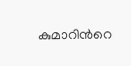കുമാറിന്‍റെ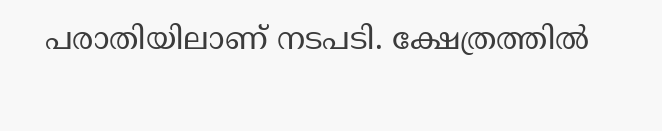പരാതിയിലാണ് നടപടി. ക്ഷേത്രത്തില്‍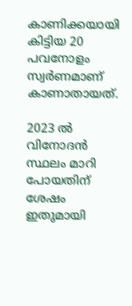കാണിക്കയായി കിട്ടിയ 20 പവനോളം സ്വർണമാണ് കാണാതായത്.

2023 ൽ വിനോദൻ സ്ഥലം മാറി പോയതിന് ശേഷം ഇതുമായി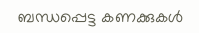ബന്ധപ്പെട്ട കണക്കുകൾ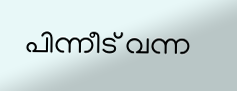പിന്നീട് വന്ന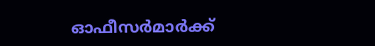ഓഫീസർമാർക്ക്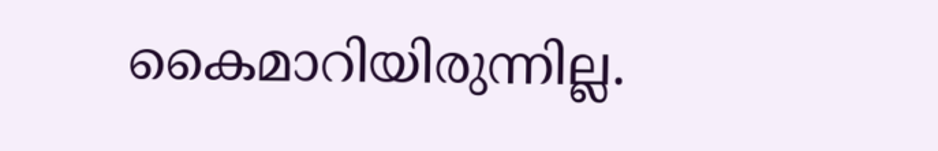കൈമാറിയിരുന്നില്ല.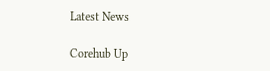Latest News

Corehub Up